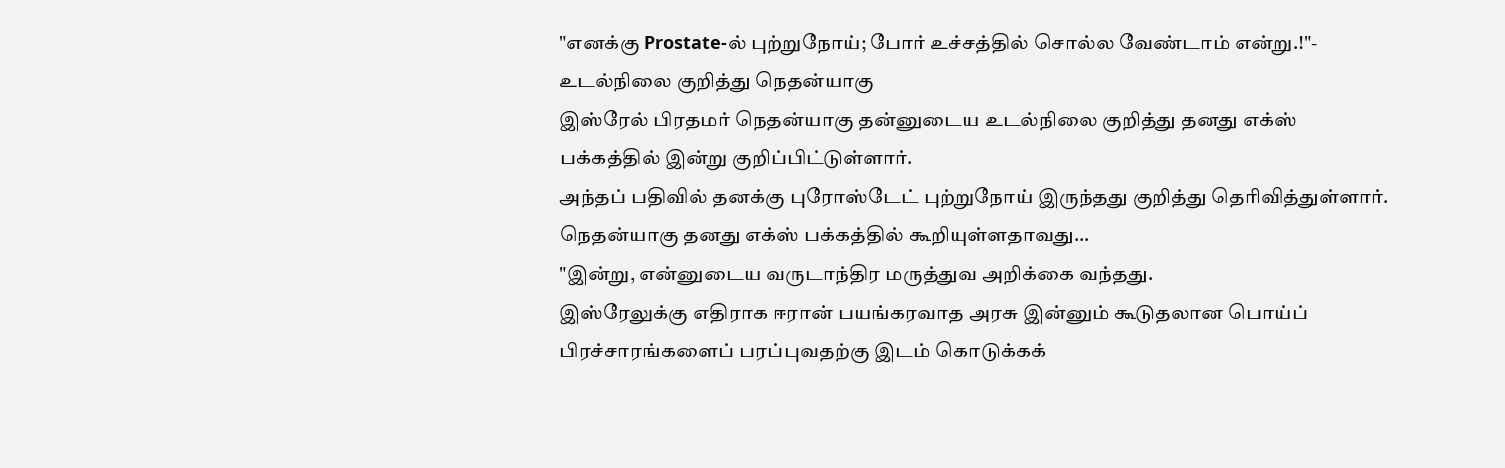"எனக்கு Prostate-ல் புற்றுநோய்; போர் உச்சத்தில் சொல்ல வேண்டாம் என்று.!"- உடல்நிலை குறித்து நெதன்யாகு
இஸ்ரேல் பிரதமர் நெதன்யாகு தன்னுடைய உடல்நிலை குறித்து தனது எக்ஸ் பக்கத்தில் இன்று குறிப்பிட்டுள்ளார்.
அந்தப் பதிவில் தனக்கு புரோஸ்டேட் புற்றுநோய் இருந்தது குறித்து தெரிவித்துள்ளார்.
நெதன்யாகு தனது எக்ஸ் பக்கத்தில் கூறியுள்ளதாவது...
"இன்று, என்னுடைய வருடாந்திர மருத்துவ அறிக்கை வந்தது.
இஸ்ரேலுக்கு எதிராக ஈரான் பயங்கரவாத அரசு இன்னும் கூடுதலான பொய்ப் பிரச்சாரங்களைப் பரப்புவதற்கு இடம் கொடுக்கக்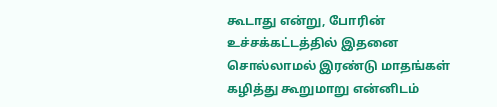கூடாது என்று, போரின் உச்சக்கட்டத்தில் இதனை சொல்லாமல் இரண்டு மாதங்கள் கழித்து கூறுமாறு என்னிடம்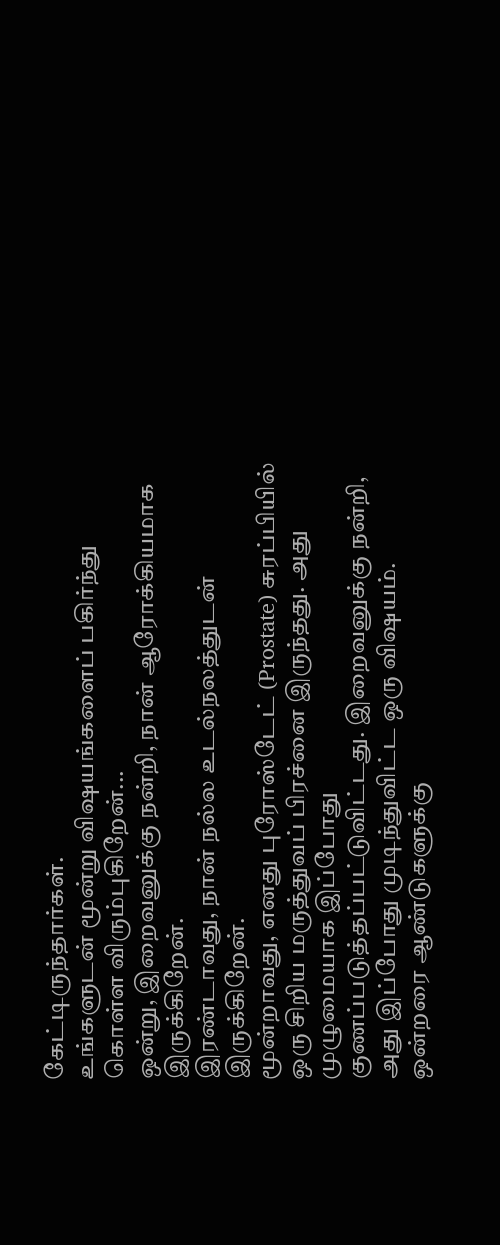கேட்டிருந்தார்கள்.
உங்களுடன் மூன்று விஷயங்களைப் பகிர்ந்து கொள்ள விரும்புகிறேன்...
ஒன்று, இறைவனுக்கு நன்றி, நான் ஆரோக்கியமாக இருக்கிறேன்.
இரண்டாவது, நான் நல்ல உடல்நலத்துடன் இருக்கிறேன்.
மூன்றாவது, எனது புரோஸ்டேட் (Prostate) சுரப்பியில் ஒரு சிறிய மருத்துவப் பிரச்னை இருந்தது. அது முழுமையாக இப்போது குணப்படுத்தப்பட்டுவிட்டது. இறைவனுக்கு நன்றி, அது இப்போது முடிந்துவிட்ட ஒரு விஷயம்.
ஒன்றரை ஆண்டுகளுக்கு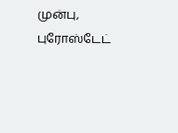முன்பு, புரோஸ்டேட்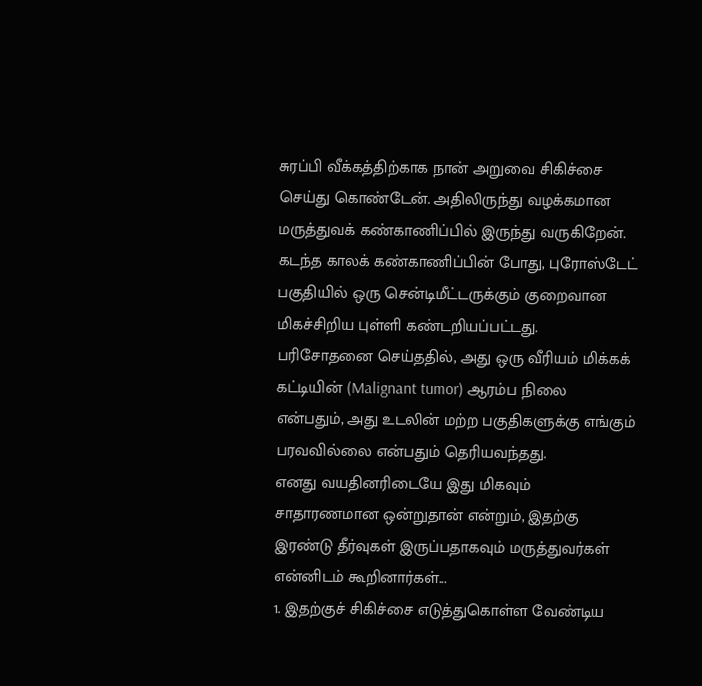சுரப்பி வீக்கத்திற்காக நான் அறுவை சிகிச்சை செய்து கொண்டேன். அதிலிருந்து வழக்கமான மருத்துவக் கண்காணிப்பில் இருந்து வருகிறேன்.
கடந்த காலக் கண்காணிப்பின் போது, புரோஸ்டேட் பகுதியில் ஒரு சென்டிமீட்டருக்கும் குறைவான மிகச்சிறிய புள்ளி கண்டறியப்பட்டது.
பரிசோதனை செய்ததில், அது ஒரு வீரியம் மிக்கக் கட்டியின் (Malignant tumor) ஆரம்ப நிலை என்பதும், அது உடலின் மற்ற பகுதிகளுக்கு எங்கும் பரவவில்லை என்பதும் தெரியவந்தது.
எனது வயதினரிடையே இது மிகவும் சாதாரணமான ஒன்றுதான் என்றும், இதற்கு இரண்டு தீர்வுகள் இருப்பதாகவும் மருத்துவர்கள் என்னிடம் கூறினார்கள்...
1. இதற்குச் சிகிச்சை எடுத்துகொள்ள வேண்டிய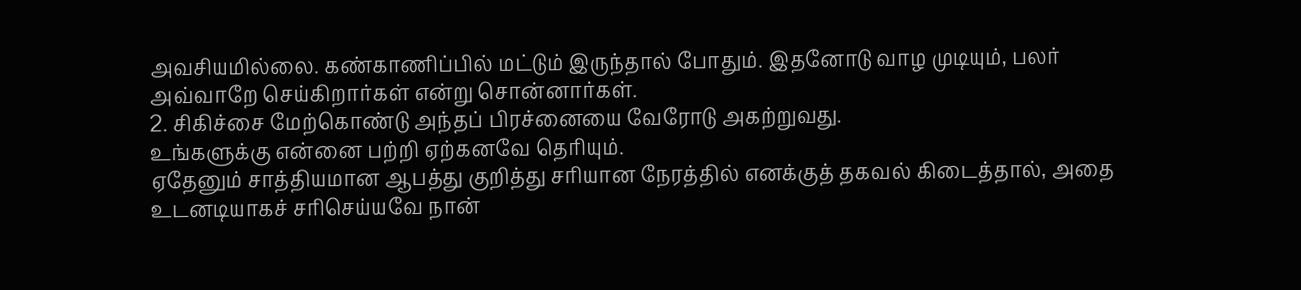அவசியமில்லை. கண்காணிப்பில் மட்டும் இருந்தால் போதும். இதனோடு வாழ முடியும், பலர் அவ்வாறே செய்கிறார்கள் என்று சொன்னார்கள்.
2. சிகிச்சை மேற்கொண்டு அந்தப் பிரச்னையை வேரோடு அகற்றுவது.
உங்களுக்கு என்னை பற்றி ஏற்கனவே தெரியும்.
ஏதேனும் சாத்தியமான ஆபத்து குறித்து சரியான நேரத்தில் எனக்குத் தகவல் கிடைத்தால், அதை உடனடியாகச் சரிசெய்யவே நான்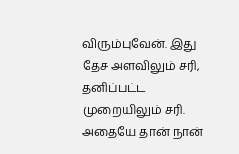விரும்புவேன். இது தேச அளவிலும் சரி, தனிப்பட்ட முறையிலும் சரி. அதையே தான் நான்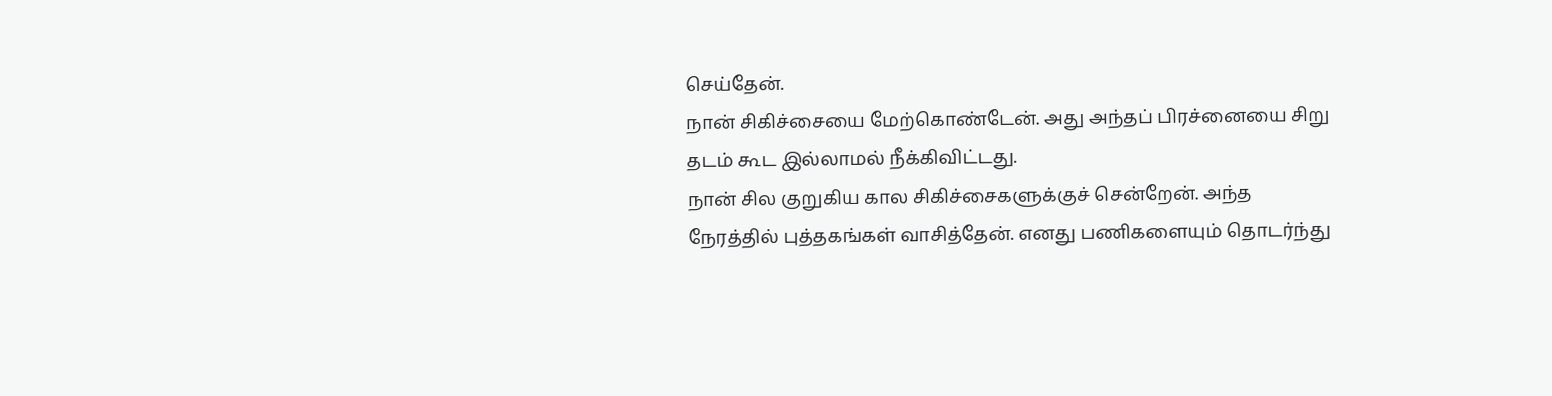செய்தேன்.
நான் சிகிச்சையை மேற்கொண்டேன். அது அந்தப் பிரச்னையை சிறு தடம் கூட இல்லாமல் நீக்கிவிட்டது.
நான் சில குறுகிய கால சிகிச்சைகளுக்குச் சென்றேன். அந்த நேரத்தில் புத்தகங்கள் வாசித்தேன். எனது பணிகளையும் தொடர்ந்து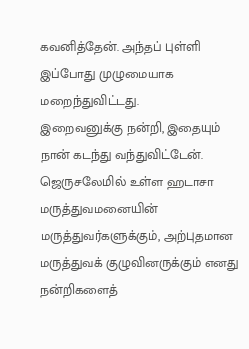கவனித்தேன். அந்தப் புள்ளி இப்போது முழுமையாக மறைந்துவிட்டது.
இறைவனுக்கு நன்றி, இதையும் நான் கடந்து வந்துவிட்டேன்.
ஜெருசலேமில் உள்ள ஹடாசா மருத்துவமனையின் மருத்துவர்களுக்கும், அற்புதமான மருத்துவக் குழுவினருக்கும் எனது நன்றிகளைத்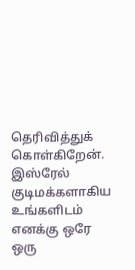தெரிவித்துக் கொள்கிறேன்.
இஸ்ரேல் குடிமக்களாகிய உங்களிடம் எனக்கு ஒரே ஒரு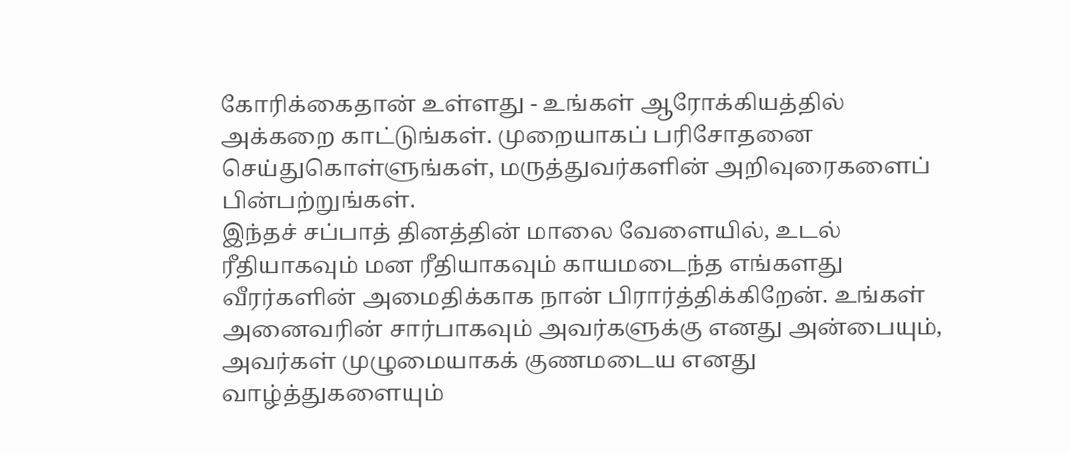கோரிக்கைதான் உள்ளது - உங்கள் ஆரோக்கியத்தில் அக்கறை காட்டுங்கள். முறையாகப் பரிசோதனை செய்துகொள்ளுங்கள், மருத்துவர்களின் அறிவுரைகளைப் பின்பற்றுங்கள்.
இந்தச் சப்பாத் தினத்தின் மாலை வேளையில், உடல் ரீதியாகவும் மன ரீதியாகவும் காயமடைந்த எங்களது வீரர்களின் அமைதிக்காக நான் பிரார்த்திக்கிறேன். உங்கள் அனைவரின் சார்பாகவும் அவர்களுக்கு எனது அன்பையும், அவர்கள் முழுமையாகக் குணமடைய எனது வாழ்த்துகளையும்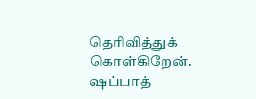தெரிவித்துக் கொள்கிறேன்.
ஷப்பாத்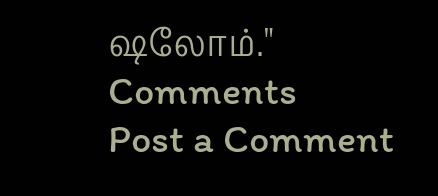ஷலோம்."
Comments
Post a Comment